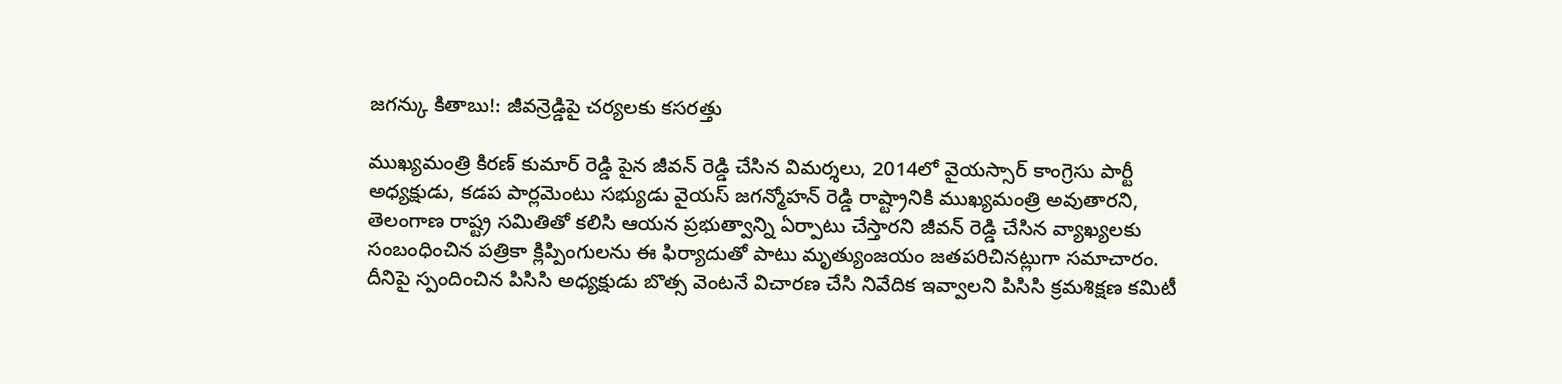జగన్కు కితాబు!: జీవన్రెడ్డిపై చర్యలకు కసరత్తు

ముఖ్యమంత్రి కిరణ్ కుమార్ రెడ్డి పైన జీవన్ రెడ్డి చేసిన విమర్శలు, 2014లో వైయస్సార్ కాంగ్రెసు పార్టీ అధ్యక్షుడు, కడప పార్లమెంటు సభ్యుడు వైయస్ జగన్మోహన్ రెడ్డి రాష్ట్రానికి ముఖ్యమంత్రి అవుతారని, తెలంగాణ రాష్ట్ర సమితితో కలిసి ఆయన ప్రభుత్వాన్ని ఏర్పాటు చేస్తారని జీవన్ రెడ్డి చేసిన వ్యాఖ్యలకు సంబంధించిన పత్రికా క్లిప్పింగులను ఈ ఫిర్యాదుతో పాటు మృత్యుంజయం జతపరిచినట్లుగా సమాచారం.
దీనిపై స్పందించిన పిసిసి అధ్యక్షుడు బొత్స వెంటనే విచారణ చేసి నివేదిక ఇవ్వాలని పిసిసి క్రమశిక్షణ కమిటీ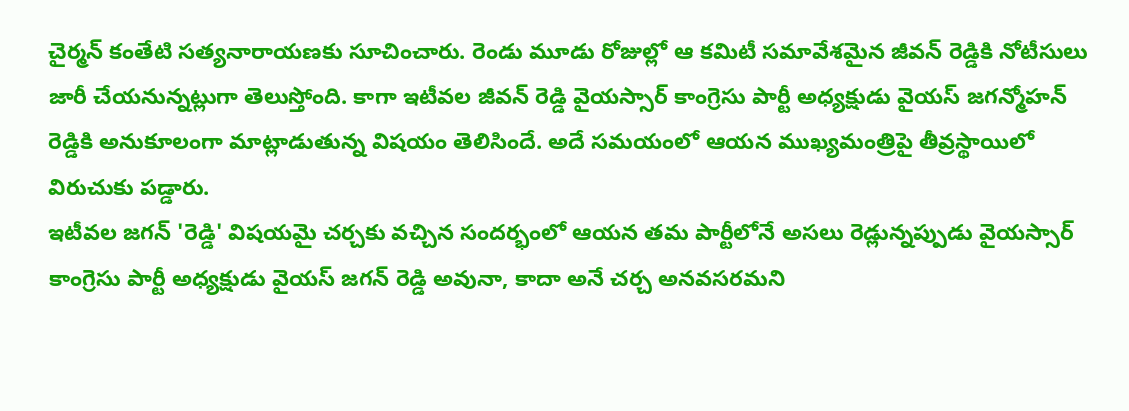చైర్మన్ కంతేటి సత్యనారాయణకు సూచించారు. రెండు మూడు రోజుల్లో ఆ కమిటీ సమావేశమైన జీవన్ రెడ్డికి నోటీసులు జారీ చేయనున్నట్లుగా తెలుస్తోంది. కాగా ఇటీవల జీవన్ రెడ్డి వైయస్సార్ కాంగ్రెసు పార్టీ అధ్యక్షుడు వైయస్ జగన్మోహన్ రెడ్డికి అనుకూలంగా మాట్లాడుతున్న విషయం తెలిసిందే. అదే సమయంలో ఆయన ముఖ్యమంత్రిపై తీవ్రస్థాయిలో విరుచుకు పడ్డారు.
ఇటీవల జగన్ 'రెడ్డి' విషయమై చర్చకు వచ్చిన సందర్భంలో ఆయన తమ పార్టీలోనే అసలు రెడ్లున్నప్పుడు వైయస్సార్ కాంగ్రెసు పార్టీ అధ్యక్షుడు వైయస్ జగన్ రెడ్డి అవునా, కాదా అనే చర్చ అనవసరమని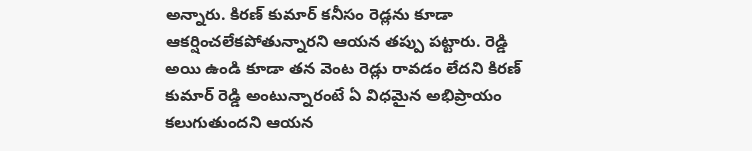అన్నారు. కిరణ్ కుమార్ కనీసం రెడ్లను కూడా ఆకర్షించలేకపోతున్నారని ఆయన తప్పు పట్టారు. రెడ్డి అయి ఉండి కూడా తన వెంట రెడ్లు రావడం లేదని కిరణ్ కుమార్ రెడ్డి అంటున్నారంటే ఏ విధమైన అభిప్రాయం కలుగుతుందని ఆయన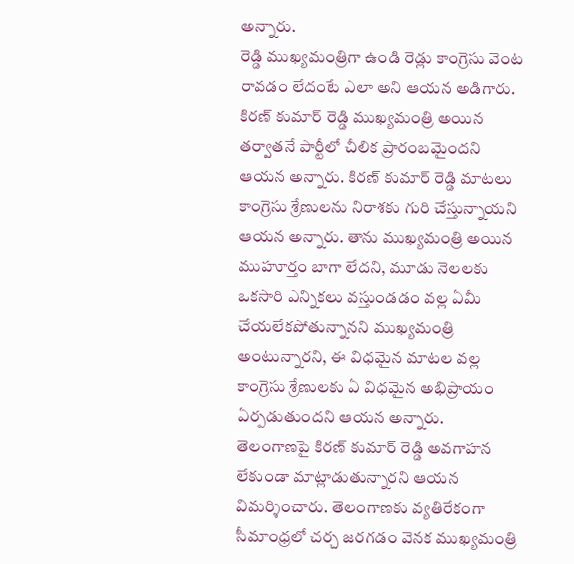అన్నారు.
రెడ్డి ముఖ్యమంత్రిగా ఉండి రెడ్లు కాంగ్రెసు వెంట రావడం లేదంటే ఎలా అని ఆయన అడిగారు. కిరణ్ కుమార్ రెడ్డి ముఖ్యమంత్రి అయిన తర్వాతనే పార్టీలో చీలిక ప్రారంబమైందని ఆయన అన్నారు. కిరణ్ కుమార్ రెడ్డి మాటలు కాంగ్రెసు శ్రేణులను నిరాశకు గురి చేస్తున్నాయని ఆయన అన్నారు. తాను ముఖ్యమంత్రి అయిన ముహూర్తం బాగా లేదని, మూడు నెలలకు ఒకసారి ఎన్నికలు వస్తుండడం వల్ల ఏమీ చేయలేకపోతున్నానని ముఖ్యమంత్రి అంటున్నారని, ఈ విధమైన మాటల వల్ల కాంగ్రెసు శ్రేణులకు ఏ విధమైన అభిప్రాయం ఏర్పడుతుందని ఆయన అన్నారు.
తెలంగాణపై కిరణ్ కుమార్ రెడ్డి అవగాహన లేకుండా మాట్లాడుతున్నారని ఆయన విమర్శించారు. తెలంగాణకు వ్యతిరేకంగా సీమాంధ్రలో చర్చ జరగడం వెనక ముఖ్యమంత్రి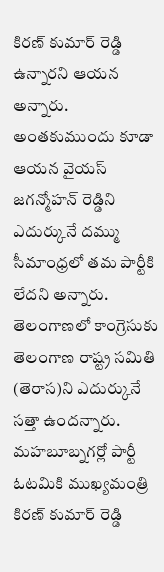కిరణ్ కుమార్ రెడ్డి ఉన్నారని ఆయన అన్నారు. అంతకుముందు కూడా ఆయన వైయస్ జగన్మోహన్ రెడ్డిని ఎదుర్కునే దమ్ము సీమాంధ్రలో తమ పార్టీకి లేదని అన్నారు.
తెలంగాణలో కాంగ్రెసుకు తెలంగాణ రాష్ట్ర సమితి (తెరాస)ని ఎదుర్కునే సత్తా ఉందన్నారు. మహబూబ్నగర్లో పార్టీ ఓటమికి ముఖ్యమంత్రి కిరణ్ కుమార్ రెడ్డి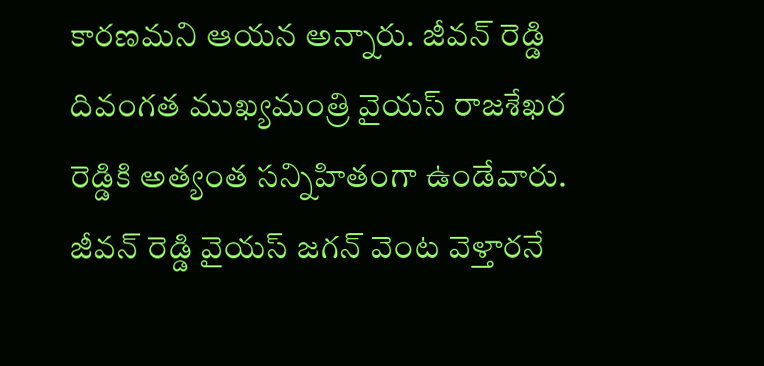కారణమని ఆయన అన్నారు. జీవన్ రెడ్డి దివంగత ముఖ్యమంత్రి వైయస్ రాజశేఖర రెడ్డికి అత్యంత సన్నిహితంగా ఉండేవారు. జీవన్ రెడ్డి వైయస్ జగన్ వెంట వెళ్తారనే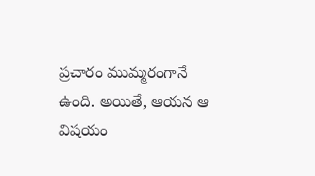ప్రచారం ముమ్మరంగానే ఉంది. అయితే, ఆయన ఆ విషయం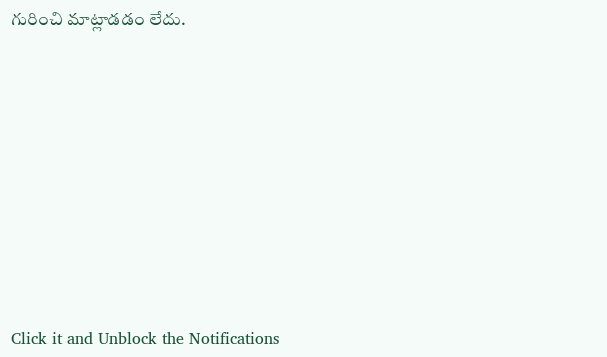గురించి మాట్లాడడం లేదు.












Click it and Unblock the Notifications